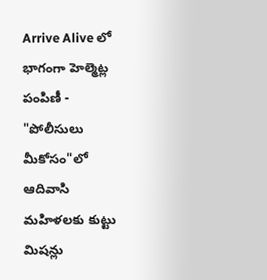Arrive Alive లో భాగంగా హెల్మెట్ల పంపిణీ - "పోలీసులు మీకోసం"లో ఆదివాసి మహిళలకు కుట్టు మిషన్లు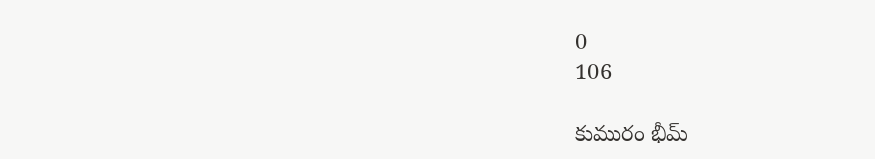0
106

కుమురం భీమ్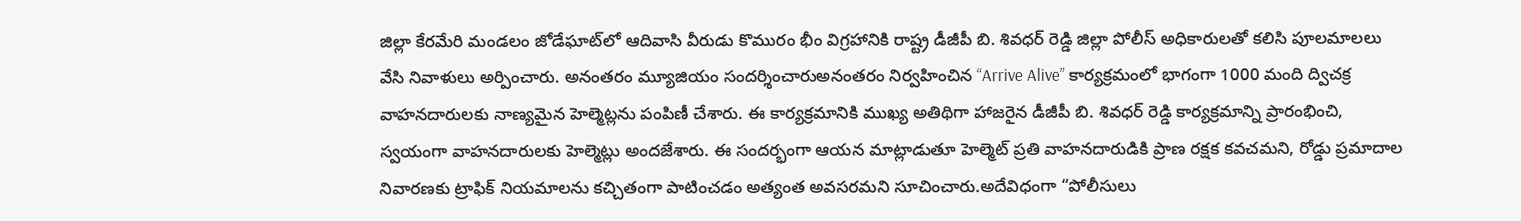జిల్లా కేరమేరి మండలం జోడేఘాట్‌లో ఆదివాసి వీరుడు కొమురం భీం విగ్రహానికి రాష్ట్ర డీజీపీ బి. శివధర్ రెడ్డి జిల్లా పోలీస్ అధికారులతో కలిసి పూలమాలలు వేసి నివాళులు అర్పించారు. అనంతరం మ్యూజియం సందర్శించారుఅనంతరం నిర్వహించిన “Arrive Alive” కార్యక్రమంలో భాగంగా 1000 మంది ద్విచక్ర వాహనదారులకు నాణ్యమైన హెల్మెట్లను పంపిణీ చేశారు. ఈ కార్యక్రమానికి ముఖ్య అతిథిగా హాజరైన డీజీపీ బి. శివధర్ రెడ్డి కార్యక్రమాన్ని ప్రారంభించి, స్వయంగా వాహనదారులకు హెల్మెట్లు అందజేశారు. ఈ సందర్భంగా ఆయన మాట్లాడుతూ హెల్మెట్ ప్రతి వాహనదారుడికి ప్రాణ రక్షక కవచమని, రోడ్డు ప్రమాదాల నివారణకు ట్రాఫిక్ నియమాలను కచ్చితంగా పాటించడం అత్యంత అవసరమని సూచించారు.అదేవిధంగా “పోలీసులు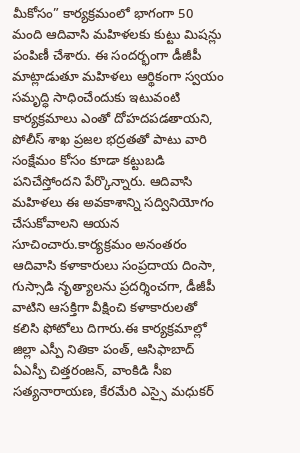మీకోసం” కార్యక్రమంలో భాగంగా 50 మంది ఆదివాసి మహిళలకు కుట్టు మిషన్లు పంపిణీ చేశారు. ఈ సందర్భంగా డీజీపీ మాట్లాడుతూ మహిళలు ఆర్థికంగా స్వయం సమృద్ధి సాధించేందుకు ఇటువంటి కార్యక్రమాలు ఎంతో దోహదపడతాయని, పోలీస్ శాఖ ప్రజల భద్రతతో పాటు వారి సంక్షేమం కోసం కూడా కట్టుబడి పనిచేస్తోందని పేర్కొన్నారు. ఆదివాసి మహిళలు ఈ అవకాశాన్ని సద్వినియోగం చేసుకోవాలని ఆయన సూచించారు.కార్యక్రమం అనంతరం ఆదివాసి కళాకారులు సంప్రదాయ దింసా, గుస్సాడి నృత్యాలను ప్రదర్శించగా, డీజీపీ వాటిని ఆసక్తిగా వీక్షించి కళాకారులతో కలిసి ఫోటోలు దిగారు.ఈ కార్యక్రమాల్లో జిల్లా ఎస్పీ నితికా పంత్, ఆసిఫాబాద్ ఏఎస్పీ చిత్తరంజన్, వాంకిడి సీఐ సత్యనారాయణ, కేరమేరి ఎస్సై మధుకర్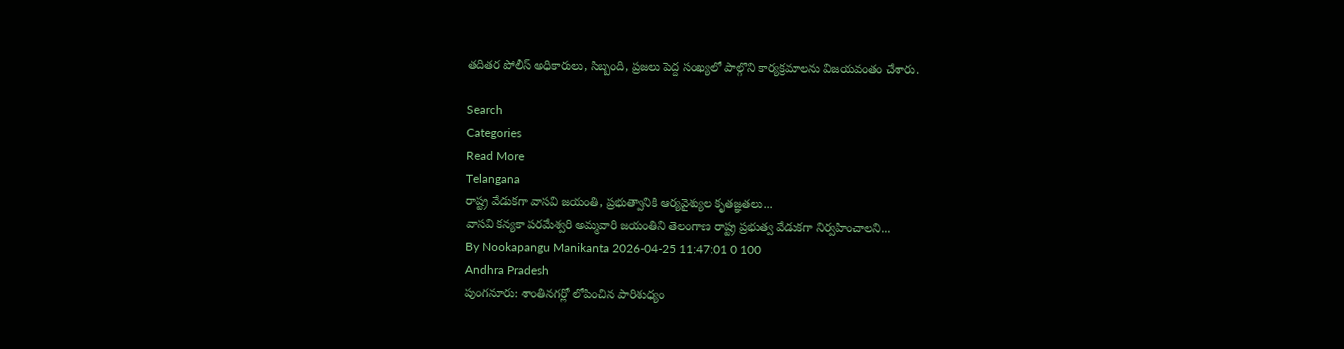తదితర పోలీస్ అధికారులు, సిబ్బంది, ప్రజలు పెద్ద సంఖ్యలో పాల్గొని కార్యక్రమాలను విజయవంతం చేశారు.

Search
Categories
Read More
Telangana
రాష్ట్ర వేడుకగా వాసవి జయంతి, ప్రభుత్వానికి ఆర్యవైశ్యుల కృతజ్ఞతలు...
వాసవి కన్యకా పరమేశ్వరి అమ్మవారి జయంతిని తెలంగాణ రాష్ట్ర ప్రభుత్వ వేడుకగా నిర్వహించాలని...
By Nookapangu Manikanta 2026-04-25 11:47:01 0 100
Andhra Pradesh
పుంగనూరు: శాంతినగర్లో లోపించిన పారిశుధ్యం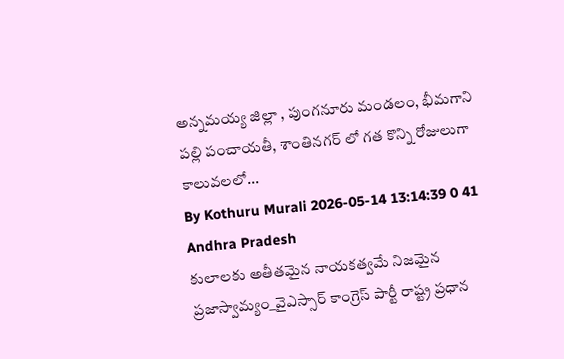అన్నమయ్య జిల్లా , పుంగనూరు మండలం, భీమగాని పల్లి పంచాయతీ, శాంతినగర్ లో గత కొన్ని రోజులుగా కాలువలలో...
By Kothuru Murali 2026-05-14 13:14:39 0 41
Andhra Pradesh
కులాలకు అతీతమైన నాయకత్వమే నిజమైన ప్రజాస్వామ్యం_వైఎస్సార్ కాంగ్రెస్ పార్టీ రాష్ట్ర ప్రధాన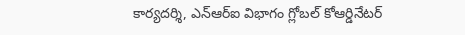కార్యదర్శి, ఎన్‌ఆర్‌ఐ విభాగం గ్లోబల్ కోఆర్డినేటర్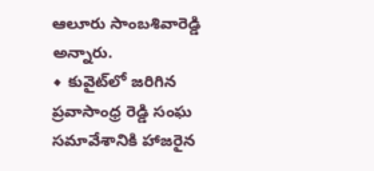ఆలూరు సాంబశివారెడ్డి అన్నారు.
◆ కువైట్‌లో జరిగిన ప్రవాసాంధ్ర రెడ్డి సంఘ సమావేశానికి హాజరైన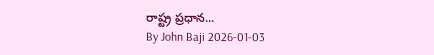రాష్ట్ర ప్రధాన...
By John Baji 2026-01-03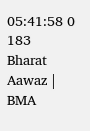05:41:58 0 183
Bharat Aawaz | BMA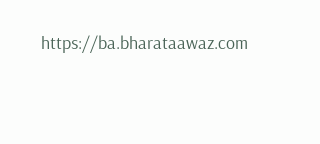https://ba.bharataawaz.com